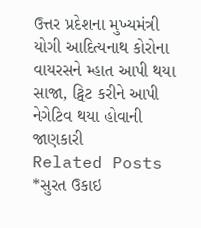ઉત્તર પ્રદેશના મુખ્યમંત્રી યોગી આદિત્યનાથ કોરોના વાયરસને મ્હાત આપી થયા સાજા, ટ્વિટ કરીને આપી નેગેટિવ થયા હોવાની જાણકારી
Related Posts
*સુરત ઉકાઇ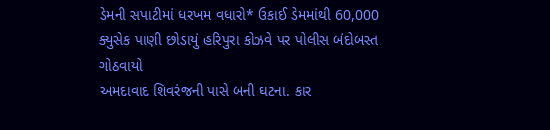ડેમની સપાટીમાં ધરખમ વધારો* ઉકાઈ ડેમમાંથી 60,000 ક્યુસેક પાણી છોડાયું હરિપુરા કોઝવે પર પોલીસ બંદોબસ્ત ગોઠવાયો
અમદાવાદ શિવરંજની પાસે બની ઘટના. કાર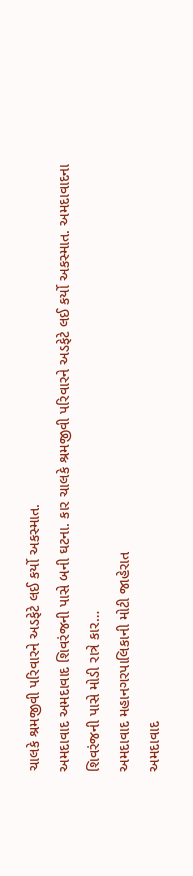ચાલકે શ્રમજીવી પરિવારને અડફેટે લઈ કર્યો અકસ્માત.
અમદાવાદ અમદાવાદ શિવરંજની પાસે બની ઘટના. કાર ચાલકે શ્રમજીવી પરિવારને અડફેટે લઈ કર્યો અકસ્માત. અમદાવાદના શિવરંજની પાસે મોડી રાત્રે કાર…
અમદાવાદ મહાનગરપાલિકાની મોટી જાહેરાત
અમદાવાદ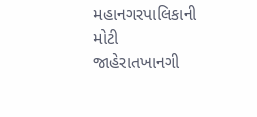મહાનગરપાલિકાની મોટી જાહેરાતખાનગી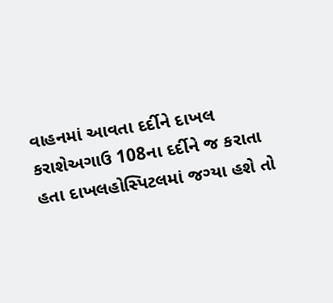વાહનમાં આવતા દર્દીને દાખલ કરાશેઅગાઉ 108ના દર્દીને જ કરાતા હતા દાખલહોસ્પિટલમાં જગ્યા હશે તો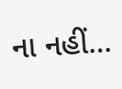ના નહીં…